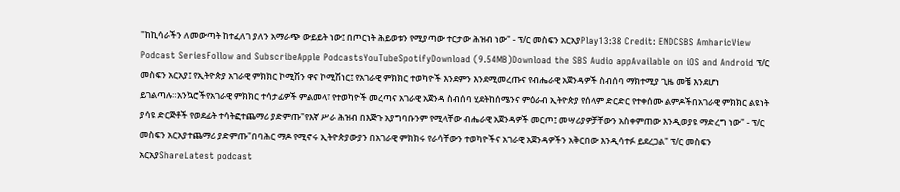"ከኪሳራችን ለመውጣት ከተፈለገ ያለን አማራጭ ውይይት ነው፤ በጦርነት ሕይወቱን የሚያጣው ተርታው ሕዝብ ነው" - ፕ/ር መስፍን አርአያPlay13:38 Credit: ENDCSBS AmharicView Podcast SeriesFollow and SubscribeApple PodcastsYouTubeSpotifyDownload (9.54MB)Download the SBS Audio appAvailable on iOS and Android ፕ/ር መስፍን አርአያ፤ የኢትዮጵያ አገራዊ ምክክር ኮሚሽን ዋና ኮሚሽነር፤ የአገራዊ ምክክር ተወካዮች እንደምን እንደሚመረጡና የብሔራዊ አጀንዳዎች ስብሰባ ማክተሚያ ጊዜ መቼ እንደሆነ ይገልጣሉ።አንኳሮችየአገራዊ ምክክር ተሳታፊዎች ምልመላ፣ የተወካዮች መረጣና አገራዊ አጀንዳ ስብሰባ ሂደትከሰሜንና ምዕራብ ኢትዮጵያ የሰላም ድርድር የተቀሰሙ ልምዶችበአገራዊ ምክክር ልዩነት ያሳዩ ድርጅቶች የወደፊት ተሳትፎተጨማሪ ያድምጡ"የእኛ ሥራ ሕዝብ በእጅጉ አያግባቡንም የሚላቸው ብሔራዊ አጀንዳዎች መርጦ፤ መሣሪያዎቻቸውን አስቀምጠው እንዲወያዩ ማድረግ ነው" - ፕ/ር መስፍን አርአያተጨማሪ ያድምጡ"በባሕር ማዶ የሚኖሩ ኢትዮጵያውያን በአገራዊ ምክክሩ የራሳቸውን ተወካዮችና አገራዊ አጀንዳዎችን አቅርበው እንዲሳተፉ ይደረጋል" ፕ/ር መስፍን አርአያShareLatest podcast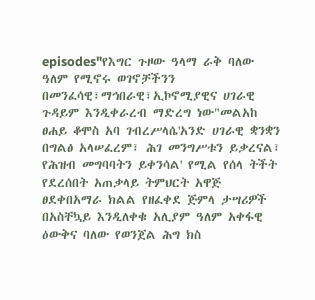episodes"የእግር ጉዞው ዓላማ ራቅ ባለው ዓለም የሚኖሩ ወገኖቻችንን በመንፈሳዊ፣ማኅበራዊ፣ኢኮኖሚያዊና ሀገራዊ ጉዳይም እንዲቀራረብ ማድረግ ነው"መልአከ ፀሐይ ቆሞስ አባ ገብረሥላሴ'አንድ ሀገራዊ ቋንቋን በግልፅ አላሠፈረም፣ ሕገ መንግሥቱን ይቃረናል፣ የሕዝብ መግባባትን ይቀንሳል' የሚል የሰላ ትችት የደረሰበት አጠቃላይ ትምህርት አዋጅ ፀደቀበአማራ ክልል የዘፈቀደ ጅምላ ታሣሪዎች በአስቸኳይ እንዲለቀቁ አሊያም ዓለም አቀፋዊ ዕውቅና ባለው የወንጀል ሕግ ክስ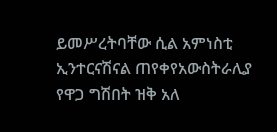ይመሥረትባቸው ሲል አምነስቲ ኢንተርናሽናል ጠየቀየአውስትራሊያ የዋጋ ግሽበት ዝቅ አለ